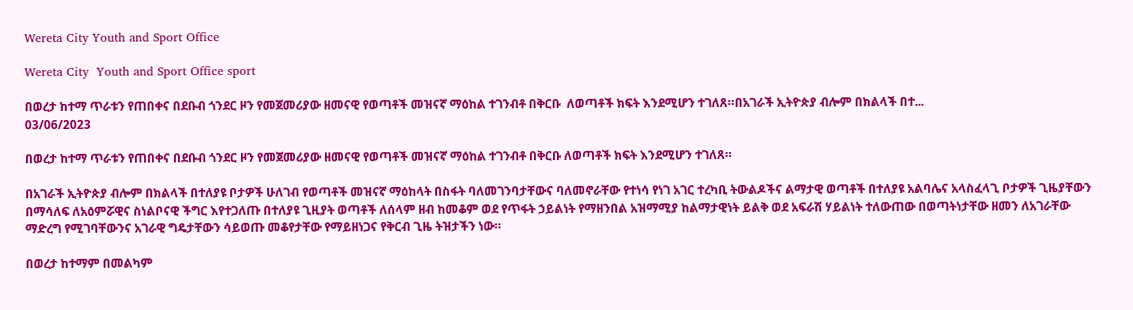Wereta City Youth and Sport Office

Wereta City  Youth and Sport Office sport

በወረታ ከተማ ጥራቱን የጠበቀና በደቡብ ጎንደር ዞን የመጀመሪያው ዘመናዊ የወጣቶች መዝናኛ ማዕከል ተገንብቶ በቅርቡ  ለወጣቶች ክፍት እንደሚሆን ተገለጸ።በአገራች ኢትዮጵያ ብሎም በክልላች በተ...
03/06/2023

በወረታ ከተማ ጥራቱን የጠበቀና በደቡብ ጎንደር ዞን የመጀመሪያው ዘመናዊ የወጣቶች መዝናኛ ማዕከል ተገንብቶ በቅርቡ ለወጣቶች ክፍት እንደሚሆን ተገለጸ።

በአገራች ኢትዮጵያ ብሎም በክልላች በተለያዩ ቦታዎች ሁለገብ የወጣቶች መዝናኛ ማዕከላት በስፋት ባለመገንባታቸውና ባለመኖራቸው የተነሳ የነገ አገር ተረካቢ ትውልዶችና ልማታዊ ወጣቶች በተለያዩ አልባሌና አላስፈላጊ ቦታዎች ጊዜያቸውን በማሳለፍ ለአዕምሯዊና ስነልቦናዊ ችግር እየተጋለጡ በተለያዩ ጊዚያት ወጣቶች ለሰላም ዘብ ከመቆም ወደ የጥፋት ኃይልነት የማዘንበል አዝማሚያ ከልማታዊነት ይልቅ ወደ አፍራሽ ሃይልነት ተለውጠው በወጣትነታቸው ዘመን ለአገራቸው ማድረግ የሚገባቸውንና አገራዊ ግዴታቸውን ሳይወጡ መቆየታቸው የማይዘነጋና የቅርብ ጊዜ ትዝታችን ነው።

በወረታ ከተማም በመልካም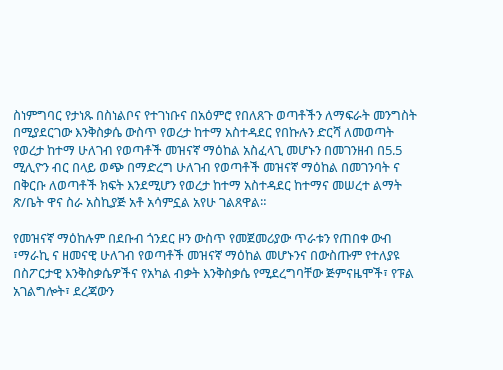ስነምግባር የታነጹ በስነልቦና የተገነቡና በአዕምሮ የበለጸጉ ወጣቶችን ለማፍራት መንግስት በሚያደርገው እንቅስቃሴ ውስጥ የወረታ ከተማ አስተዳደር የበኩሉን ድርሻ ለመወጣት የወረታ ከተማ ሁለገብ የወጣቶች መዝናኛ ማዕከል አስፈላጊ መሆኑን በመገንዘብ በ5.5 ሚሊዮን ብር በላይ ወጭ በማድረግ ሁለገብ የወጣቶች መዝናኛ ማዕከል በመገንባት ና በቅርቡ ለወጣቶች ክፍት እንደሚሆን የወረታ ከተማ አስተዳደር ከተማና መሠረተ ልማት ጽ/ቤት ዋና ስራ አስኪያጅ አቶ አሳምኗል አየሁ ገልጸዋል።

የመዝናኛ ማዕከሉም በደቡብ ጎንደር ዞን ውስጥ የመጀመሪያው ጥራቱን የጠበቀ ውብ ፣ማራኪ ና ዘመናዊ ሁለገብ የወጣቶች መዝናኛ ማዕከል መሆኑንና በውስጡም የተለያዩ በስፖርታዊ እንቅስቃሴዎችና የአካል ብቃት እንቅስቃሴ የሚደረግባቸው ጅምናዜሞች፣ የፑል አገልግሎት፣ ደረጃውን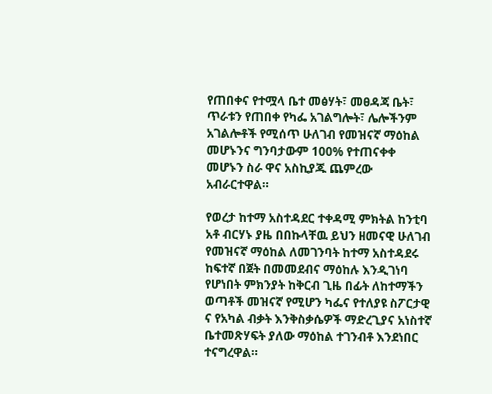የጠበቀና የተሟላ ቤተ መፅሃት፣ መፀዳጃ ቤት፣ ጥራቱን የጠበቀ የካፌ አገልግሎት፣ ሌሎችንም አገልሎቶች የሚሰጥ ሁለገብ የመዝናኛ ማዕከል መሆኑንና ግንባታውም 100% የተጠናቀቀ መሆኑን ስራ ዋና አስኪያጁ ጨምረው አብራርተዋል።

የወረታ ከተማ አስተዳደር ተቀዳሚ ምክትል ከንቲባ አቶ ብርሃኑ ያዜ በበኩላቸዉ ይህን ዘመናዊ ሁለገብ የመዝናኛ ማዕከል ለመገንባት ከተማ አስተዳደሩ ከፍተኛ በጀት በመመደብና ማዕከሉ እንዲገነባ የሆነበት ምክንያት ከቅርብ ጊዜ በፊት ለከተማችን ወጣቶች መዝናኛ የሚሆን ካፌና የተለያዩ ስፖርታዊ ና የአካል ብቃት እንቅስቃሴዎች ማድረጊያና አነስተኛ ቤተመጽሃፍት ያለው ማዕከል ተገንብቶ እንደነበር ተናግረዋል።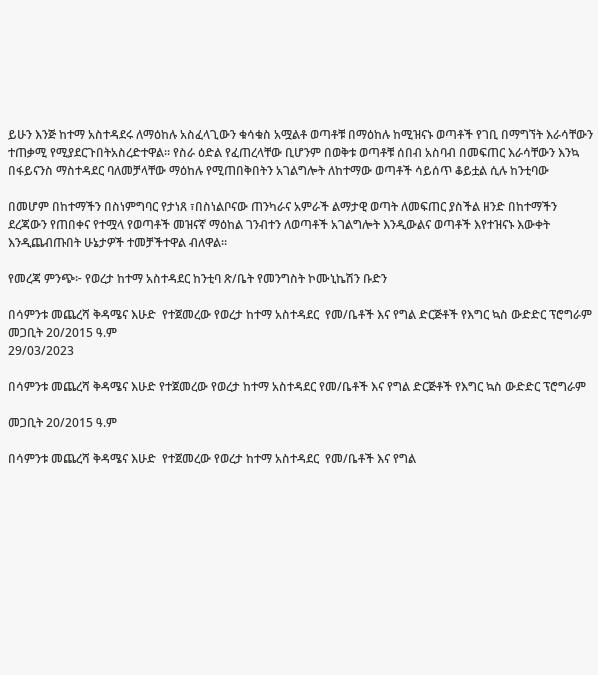ይሁን እንጅ ከተማ አስተዳደሩ ለማዕከሉ አስፈላጊውን ቁሳቁስ አሟልቶ ወጣቶቹ በማዕከሉ ከሚዝናኑ ወጣቶች የገቢ በማግኘት እራሳቸውን ተጠቃሚ የሚያደርጉበትአስረድተዋል። የስራ ዕድል የፈጠረላቸው ቢሆንም በወቅቱ ወጣቶቹ ሰበብ አስባብ በመፍጠር እራሳቸውን እንኳ በፋይናንስ ማስተዳደር ባለመቻላቸው ማዕከሉ የሚጠበቅበትን አገልግሎት ለከተማው ወጣቶች ሳይሰጥ ቆይቷል ሲሉ ከንቲባው

በመሆም በከተማችን በስነምግባር የታነጸ ፣በስነልቦናው ጠንካራና አምራች ልማታዊ ወጣት ለመፍጠር ያስችል ዘንድ በከተማችን ደረጃውን የጠበቀና የተሟላ የወጣቶች መዝናኛ ማዕከል ገንብተን ለወጣቶች አገልግሎት እንዲውልና ወጣቶች እየተዝናኑ እውቀት እንዲጨብጡበት ሁኔታዎች ተመቻችተዋል ብለዋል።

የመረጃ ምንጭ፦ የወረታ ከተማ አስተዳደር ከንቲባ ጽ/ቤት የመንግስት ኮሙኒኬሽን ቡድን

በሳምንቱ መጨረሻ ቅዳሜና እሁድ  የተጀመረው የወረታ ከተማ አስተዳደር  የመ/ቤቶች እና የግል ድርጅቶች የእግር ኳስ ውድድር ፕሮግራም መጋቢት 20/2015 ዓ.ም
29/03/2023

በሳምንቱ መጨረሻ ቅዳሜና እሁድ የተጀመረው የወረታ ከተማ አስተዳደር የመ/ቤቶች እና የግል ድርጅቶች የእግር ኳስ ውድድር ፕሮግራም

መጋቢት 20/2015 ዓ.ም

በሳምንቱ መጨረሻ ቅዳሜና እሁድ  የተጀመረው የወረታ ከተማ አስተዳደር  የመ/ቤቶች እና የግል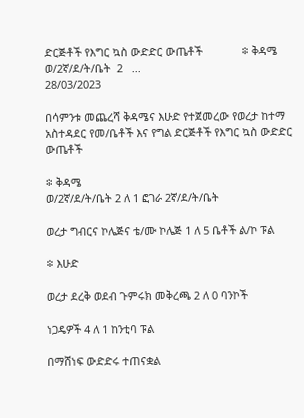ድርጅቶች የእግር ኳስ ውድድር ውጤቶች             ፨ ቅዳሜ   ወ/2ኛ/ደ/ት/ቤት  2   ...
28/03/2023

በሳምንቱ መጨረሻ ቅዳሜና እሁድ የተጀመረው የወረታ ከተማ አስተዳደር የመ/ቤቶች እና የግል ድርጅቶች የእግር ኳስ ውድድር ውጤቶች

፨ ቅዳሜ
ወ/2ኛ/ደ/ት/ቤት 2 ለ 1 ፎገራ 2ኛ/ደ/ት/ቤት

ወረታ ግብርና ኮሌጅና ቴ/ሙ ኮሌጅ 1 ለ 5 ቤቶች ል/ኮ ፑል

፨ እሁድ

ወረታ ደረቅ ወደብ ጉምሩክ መቅረጫ 2 ለ 0 ባንኮች

ነጋዴዎች 4 ለ 1 ከንቲባ ፑል

በማሸነፍ ውድድሩ ተጠናቋል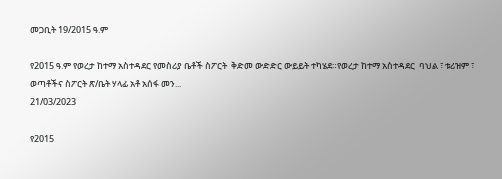መጋቢት 19/2015 ዓ.ም

የ2015 ዓ.ም የወረታ ከተማ አስተዳደር የመስሪያ ቤቶች ስፖርት  ቅድመ ውድድር ውይይት ተካሄደ።የወረታ ከተማ አስተዳደር  ባህል ፣ ቱሪዝም ፣ ወጣቶችና ስፖርት ጽ/ቤት ሃላፊ አቶ አሰፋ መን...
21/03/2023

የ2015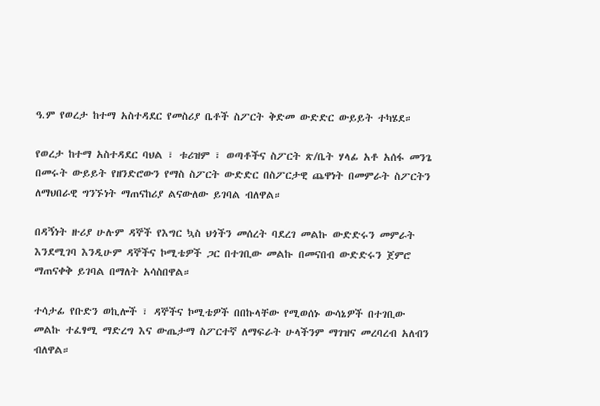ዓ.ም የወረታ ከተማ አስተዳደር የመስሪያ ቤቶች ስፖርት ቅድመ ውድድር ውይይት ተካሄደ።

የወረታ ከተማ አስተዳደር ባህል ፣ ቱሪዝም ፣ ወጣቶችና ስፖርት ጽ/ቤት ሃላፊ አቶ አሰፋ መንጌ በመሩት ውይይት የዘንድሮውን የማስ ስፖርት ውድድር በስፖርታዊ ጨዋነት በመምራት ስፖርትን ለማህበራዊ ግንኙነት ማጠናከሪያ ልናውለው ይገባል ብለዋል።

በዳኝነት ዙሪያ ሁሉም ዳኞች የእግር ኳስ ህጎችን መሰረት ባደረገ መልኩ ውድድሩን መምራት እንደሚገባ እንዲሁም ዳኞችና ኮሚቴዎች ጋር በተገቢው መልኩ በመናበብ ውድድሩን ጀምሮ ማጠናቀቅ ይገባል በማለት አሳስበዋል።

ተሳታፊ የቡድን ወኪሎች ፣ ዳኞችና ኮሚቴዎች በበኩላቸው የሚወሰኑ ውሳኔዎች በተገቢው መልኩ ተፈፃሚ ማድረግ እና ውጤታማ ስፖርተኛ ለማፍራት ሁላችንም ማገዝና መረባረብ አለብን ብለዋል።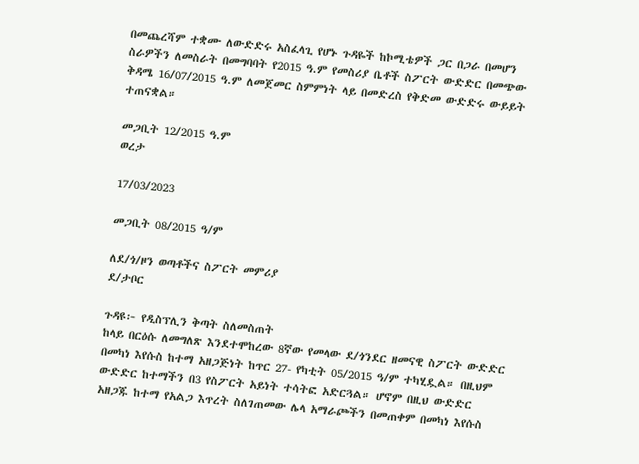በመጨረሻም ተቋሙ ለውድድሩ አስፈላጊ የሆኑ ጉዳዬች ከኮሚቴዎች ጋር በጋራ በመሆን ስራዎችን ለመስራት በመግባባት የ2015 ዓ.ም የመስሪያ ቤቶች ስፖርት ውድድር በመጭው ቅዳሜ 16/07/2015 ዓ.ም ለመጀመር ስምምነት ላይ በመድረስ የቅድመ ውድድሩ ውይይት ተጠናቋል።

መጋቢት 12/2015 ዓ.ም
ወረታ

17/03/2023

መጋቢት 08/2015 ዓ/ም

ለደ/ጎ/ዞን ወጣቶችና ስፖርት መምሪያ
ደ/ታቦር

ጉዳዩ፦ የዲስፕሊን ቅጣት ስለመስጠት
ከላይ በርዕሱ ለመግለጽ እንደተሞከረው 8ኛው የመላው ደ/ጎንደር ዘመናዊ ስፖርት ውድድር በመካነ እየሱስ ከተማ አዘጋጅነት ከጥር 27- የካቲት 05/2015 ዓ/ም ተካሂዷል። በዚህም ውድድር ከተማችን በ3 የስፖርት አይነት ተሳትፎ አድርጓል። ሆኖም በዚህ ውድድር አዘጋጁ ከተማ የአልጋ እጥረት ስለገጠመው ሌላ አማራጮችን በመጠቀም በመካነ እየሱስ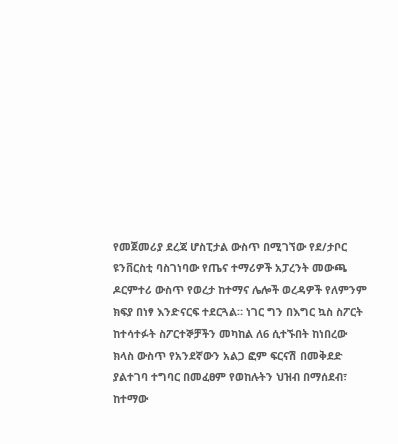የመጀመሪያ ደረጃ ሆስፒታል ውስጥ በሚገኘው የደ/ታቦር ዩንቨርስቲ ባስገነባው የጤና ተማሪዎች አፓረንት መውጫ ዶርምተሪ ውስጥ የወረታ ከተማና ሌሎች ወረዳዎች የለምንም ክፍያ በነፃ እንድናርፍ ተደርጓል። ነገር ግን በእግር ኳስ ስፖርት ከተሳተፉት ስፖርተኞቻችን መካከል ለ6 ሲተኙበት ከነበረው ክላስ ውስጥ የአንደኛውን አልጋ ፎም ፍርናሽ በመቅደድ ያልተገባ ተግባር በመፈፀም የወከሉትን ህዝብ በማሰደብ፣ ከተማው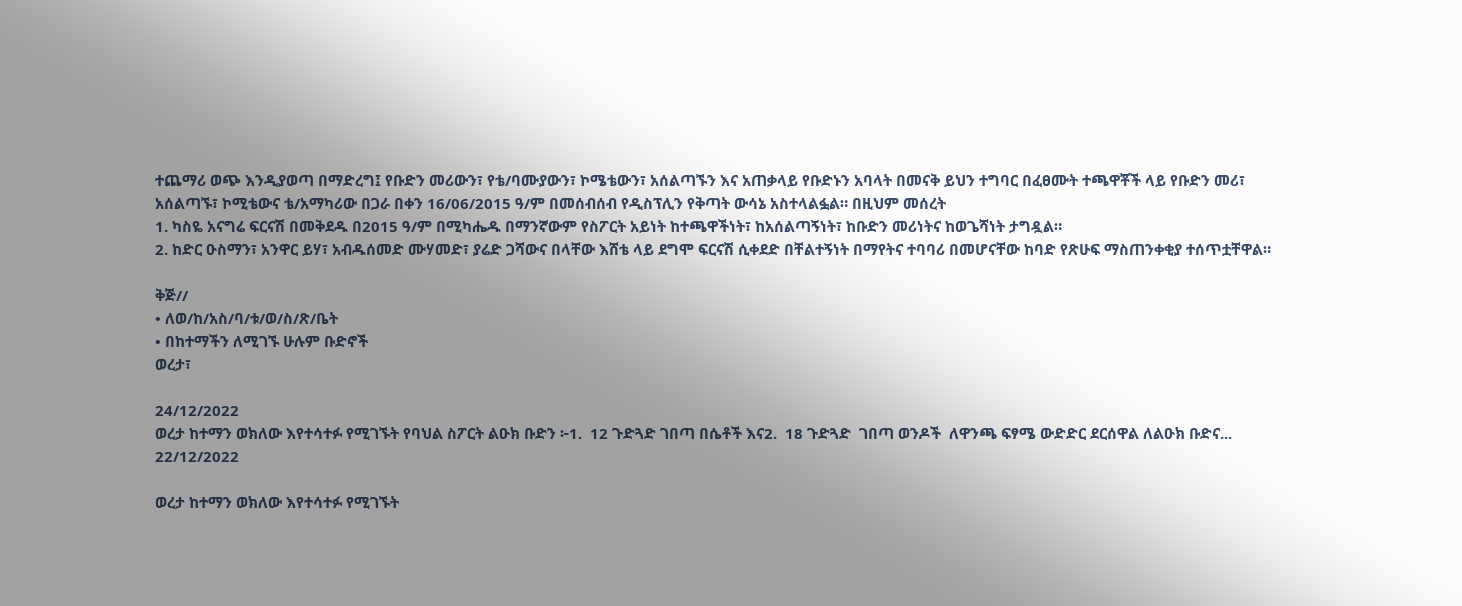ተጨማሪ ወጭ እንዲያወጣ በማድረግ፤ የቡድን መሪውን፣ የቴ/ባሙያውን፣ ኮሜቴውን፣ አሰልጣኙን እና አጠቃላይ የቡድኑን አባላት በመናቅ ይህን ተግባር በፈፀሙት ተጫዋቾች ላይ የቡድን መሪ፣ አሰልጣኙ፣ ኮሚቴውና ቴ/አማካሪው በጋራ በቀን 16/06/2015 ዓ/ም በመሰብሰብ የዲስፕሊን የቅጣት ውሳኔ አስተላልፏል። በዚህም መሰረት
1. ካስዬ አናግሬ ፍርናሽ በመቅደዱ በ2015 ዓ/ም በሚካሔዱ በማንኛውም የስፖርት አይነት ከተጫዋችነት፣ ከአሰልጣኝነት፣ ከቡድን መሪነትና ከወጌሻነት ታግዷል።
2. ከድር ዑስማን፣ አንዋር ይሃ፣ አብዱሰመድ ሙሃመድ፣ ያሬድ ጋሻውና በላቸው እሸቴ ላይ ደግሞ ፍርናሽ ሲቀደድ በቸልተኝነት በማየትና ተባባሪ በመሆናቸው ከባድ የጽሁፍ ማስጠንቀቂያ ተሰጥቷቸዋል።

ቅጅ//
• ለወ/ከ/አስ/ባ/ቱ/ወ/ስ/ጽ/ቤት
• በከተማችን ለሚገኙ ሁሉም ቡድኖች
ወረታ፣

24/12/2022
ወረታ ከተማን ወክለው እየተሳተፉ የሚገኙት የባህል ስፖርት ልዑክ ቡድን ፦1.  12 ጉድጓድ ገበጣ በሴቶች እና2.  18 ጉድጓድ  ገበጣ ወንዶች  ለዋንጫ ፍፃሜ ውድድር ደርሰዋል ለልዑክ ቡድና...
22/12/2022

ወረታ ከተማን ወክለው እየተሳተፉ የሚገኙት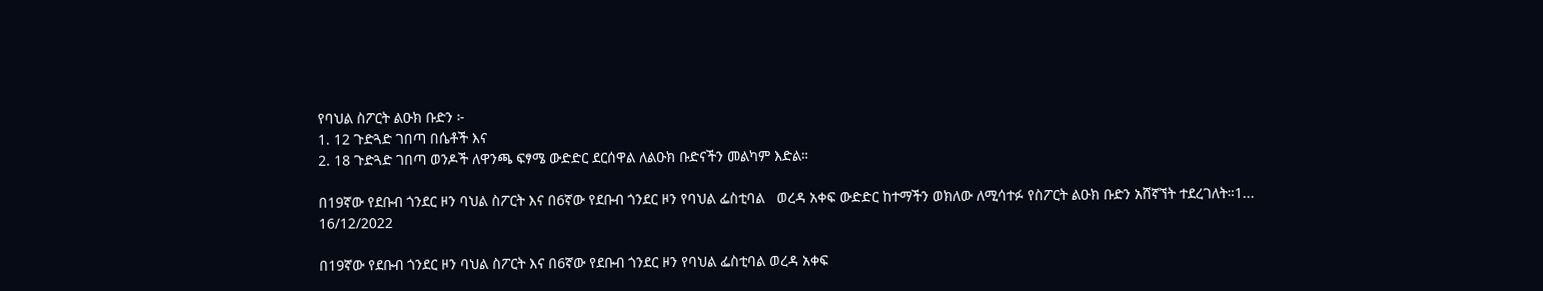የባህል ስፖርት ልዑክ ቡድን ፦
1. 12 ጉድጓድ ገበጣ በሴቶች እና
2. 18 ጉድጓድ ገበጣ ወንዶች ለዋንጫ ፍፃሜ ውድድር ደርሰዋል ለልዑክ ቡድናችን መልካም እድል።

በ19ኛው የደቡብ ጎንደር ዞን ባህል ስፖርት እና በ6ኛው የደቡብ ጎንደር ዞን የባህል ፌስቲባል   ወረዳ አቀፍ ውድድር ከተማችን ወክለው ለሚሳተፉ የስፖርት ልዑክ ቡድን አሸኛኘት ተደረገለት።1...
16/12/2022

በ19ኛው የደቡብ ጎንደር ዞን ባህል ስፖርት እና በ6ኛው የደቡብ ጎንደር ዞን የባህል ፌስቲባል ወረዳ አቀፍ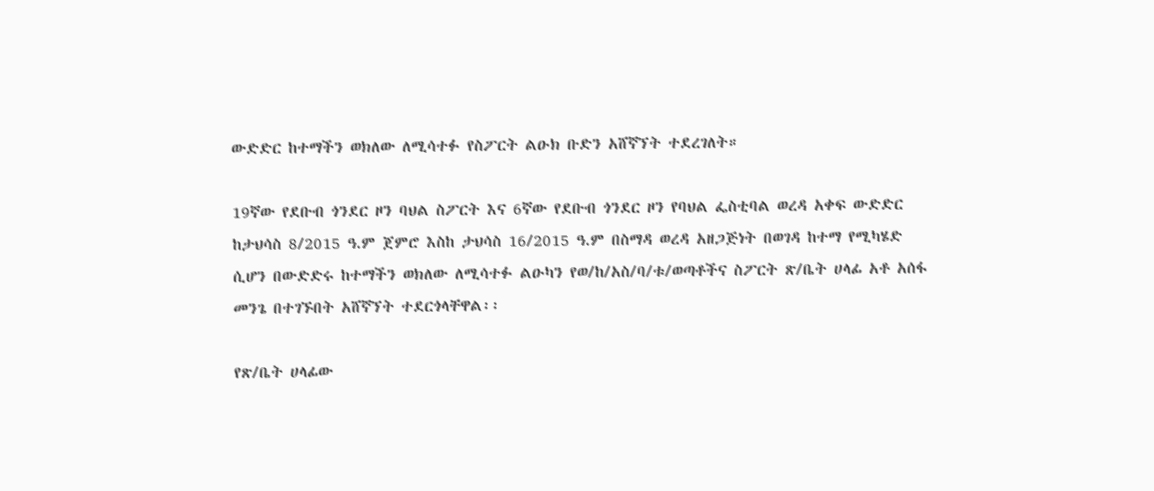ውድድር ከተማችን ወክለው ለሚሳተፉ የስፖርት ልዑክ ቡድን አሸኛኘት ተደረገለት።

19ኛው የደቡብ ጎንደር ዞን ባህል ስፖርት እና 6ኛው የደቡብ ጎንደር ዞን የባህል ፌስቲባል ወረዳ አቀፍ ውድድር ከታህሳስ 8/2015 ዓ.ም ጀምሮ እስከ ታህሳስ 16/2015 ዓ.ም በስማዳ ወረዳ አዘጋጅነት በወገዳ ከተማ የሚካሄድ ሲሆን በውድድሩ ከተማችን ወክለው ለሚሳተፉ ልዑካን የወ/ከ/አስ/ባ/ቱ/ወጣቶችና ስፖርት ጽ/ቤት ሀላፊ አቶ አሰፋ መንጌ በተገኙበት አሸኛኘት ተደርጎላቸዋል፡፡

የጽ/ቤት ሀላፊው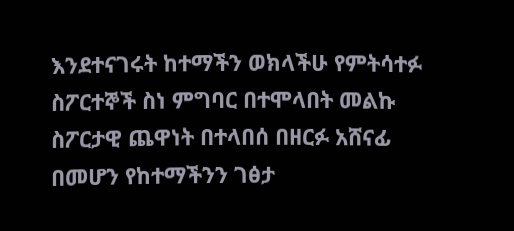እንደተናገሩት ከተማችን ወክላችሁ የምትሳተፉ ስፖርተኞች ስነ ምግባር በተሞላበት መልኩ ስፖርታዊ ጨዋነት በተላበሰ በዘርፉ አሸናፊ በመሆን የከተማችንን ገፅታ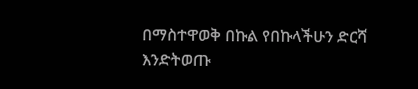በማስተዋወቅ በኩል የበኩላችሁን ድርሻ እንድትወጡ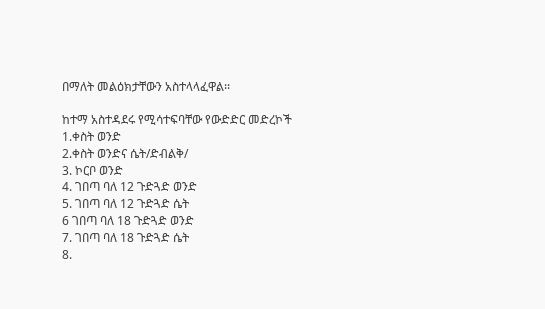በማለት መልዕክታቸውን አስተላላፈዋል፡፡

ከተማ አስተዳደሩ የሚሳተፍባቸው የውድድር መድረኮች
1.ቀስት ወንድ
2.ቀስት ወንድና ሴት/ድብልቅ/
3. ኮርቦ ወንድ
4. ገበጣ ባለ 12 ጉድጓድ ወንድ
5. ገበጣ ባለ 12 ጉድጓድ ሴት
6 ገበጣ ባለ 18 ጉድጓድ ወንድ
7. ገበጣ ባለ 18 ጉድጓድ ሴት
8.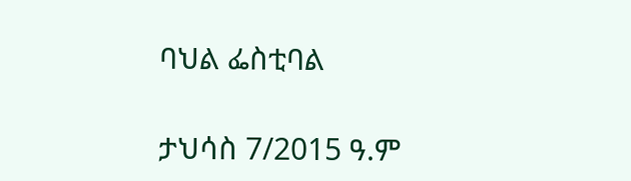ባህል ፌስቲባል

ታህሳስ 7/2015 ዓ.ም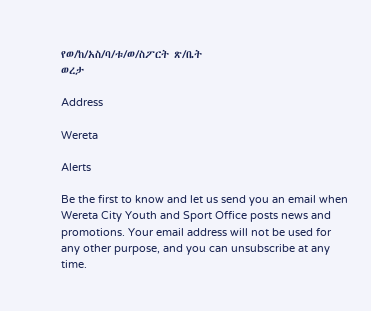የወ/ከ/አስ/ባ/ቱ/ወ/ስፖርት ጽ/ቤት
ወረታ

Address

Wereta

Alerts

Be the first to know and let us send you an email when Wereta City Youth and Sport Office posts news and promotions. Your email address will not be used for any other purpose, and you can unsubscribe at any time.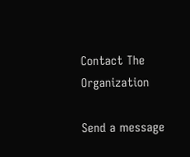Contact The Organization

Send a message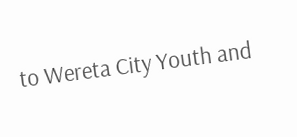to Wereta City Youth and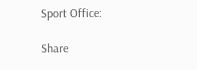Sport Office:

Share